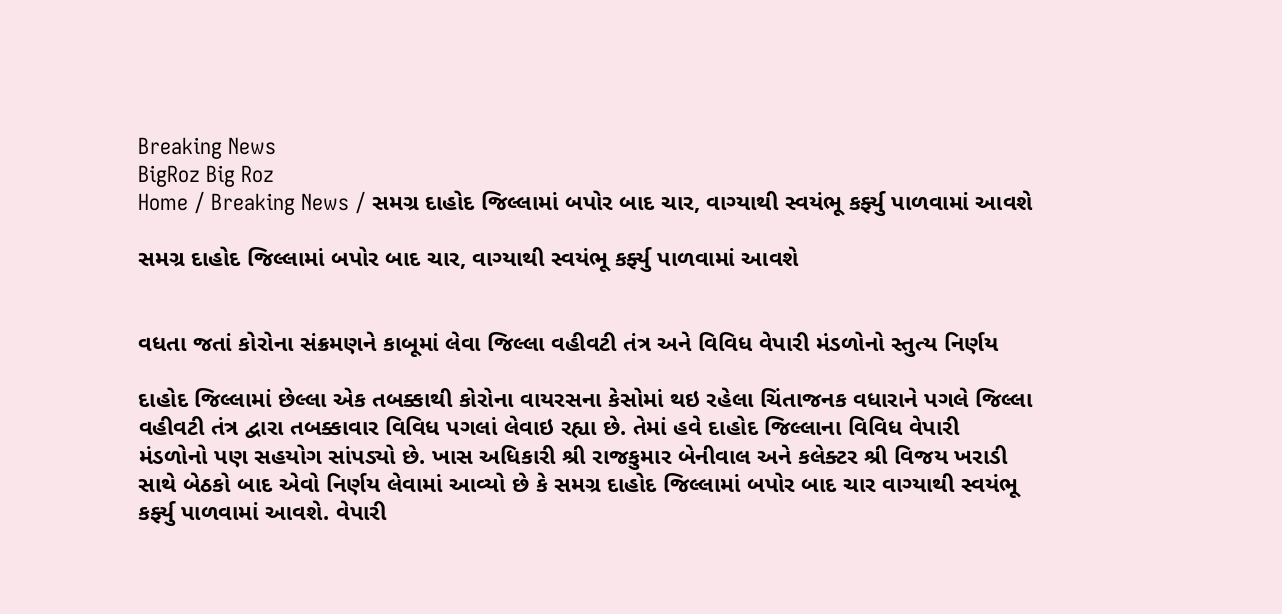Breaking News
BigRoz Big Roz
Home / Breaking News / સમગ્ર દાહોદ જિલ્લામાં બપોર બાદ ચાર, વાગ્યાથી સ્વયંભૂ કર્ફ્યુ પાળવામાં આવશે

સમગ્ર દાહોદ જિલ્લામાં બપોર બાદ ચાર, વાગ્યાથી સ્વયંભૂ કર્ફ્યુ પાળવામાં આવશે


વધતા જતાં કોરોના સંક્રમણને કાબૂમાં લેવા જિલ્લા વહીવટી તંત્ર અને વિવિધ વેપારી મંડળોનો સ્તુત્ય નિર્ણય

દાહોદ જિલ્લામાં છેલ્લા એક તબક્કાથી કોરોના વાયરસના કેસોમાં થઇ રહેલા ચિંતાજનક વધારાને પગલે જિલ્લા વહીવટી તંત્ર દ્વારા તબક્કાવાર વિવિધ પગલાં લેવાઇ રહ્યા છે. તેમાં હવે દાહોદ જિલ્લાના વિવિધ વેપારી મંડળોનો પણ સહયોગ સાંપડ્યો છે. ખાસ અધિકારી શ્રી રાજકુમાર બેનીવાલ અને કલેક્ટર શ્રી વિજય ખરાડી સાથે બેઠકો બાદ એવો નિર્ણય લેવામાં આવ્યો છે કે સમગ્ર દાહોદ જિલ્લામાં બપોર બાદ ચાર વાગ્યાથી સ્વયંભૂ કર્ફ્યુ પાળવામાં આવશે. વેપારી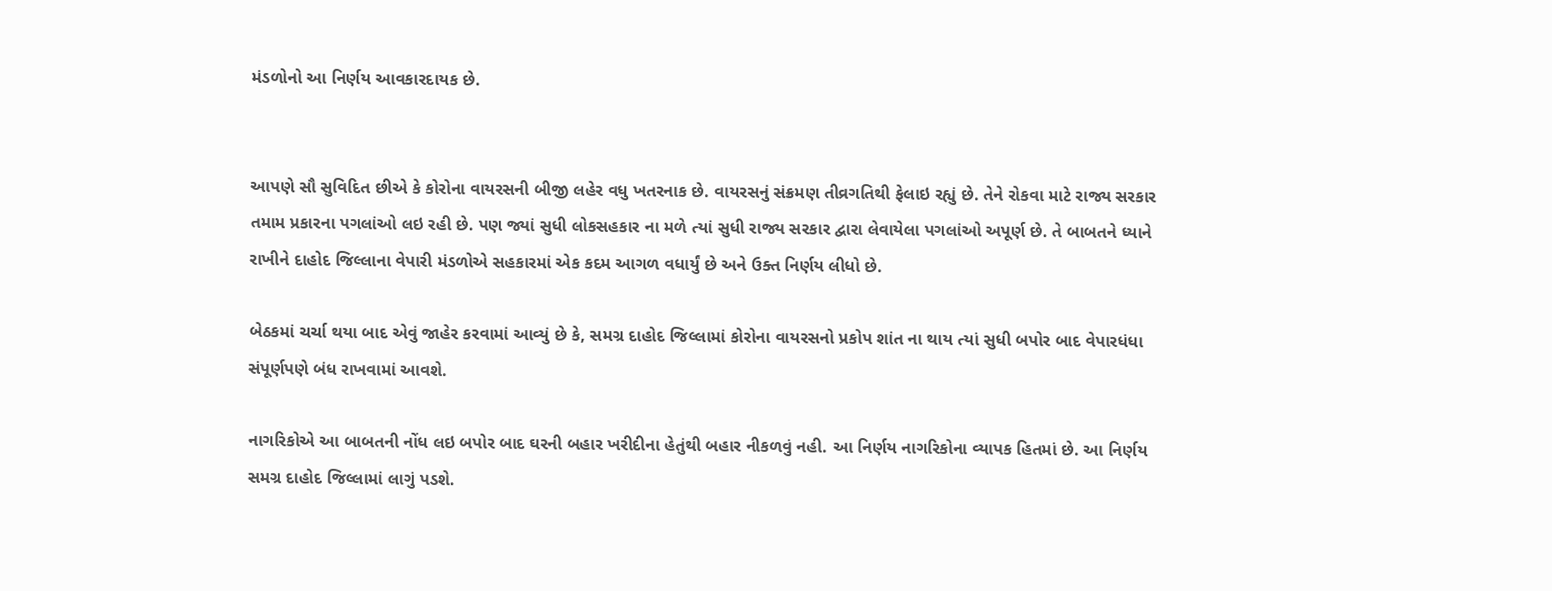મંડળોનો આ નિર્ણય આવકારદાયક છે.


આપણે સૌ સુવિદિત છીએ કે કોરોના વાયરસની બીજી લહેર વધુ ખતરનાક છે. વાયરસનું સંક્રમણ તીવ્રગતિથી ફેલાઇ રહ્યું છે. તેને રોકવા માટે રાજ્ય સરકાર તમામ પ્રકારના પગલાંઓ લઇ રહી છે. પણ જ્યાં સુધી લોકસહકાર ના મળે ત્યાં સુધી રાજ્ય સરકાર દ્વારા લેવાયેલા પગલાંઓ અપૂર્ણ છે. તે બાબતને ધ્યાને રાખીને દાહોદ જિલ્લાના વેપારી મંડળોએ સહકારમાં એક કદમ આગળ વધાર્યું છે અને ઉક્ત નિર્ણય લીધો છે.

બેઠકમાં ચર્ચા થયા બાદ એવું જાહેર કરવામાં આવ્યું છે કે, સમગ્ર દાહોદ જિલ્લામાં કોરોના વાયરસનો પ્રકોપ શાંત ના થાય ત્યાં સુધી બપોર બાદ વેપારધંધા સંપૂર્ણપણે બંધ રાખવામાં આવશે.

નાગરિકોએ આ બાબતની નોંધ લઇ બપોર બાદ ઘરની બહાર ખરીદીના હેતુંથી બહાર નીકળવું નહી. આ નિર્ણય નાગરિકોના વ્યાપક હિતમાં છે. આ નિર્ણય સમગ્ર દાહોદ જિલ્લામાં લાગું પડશે.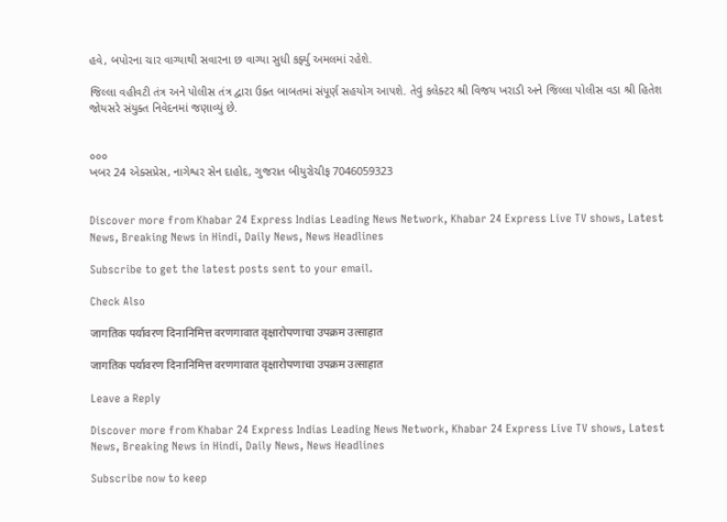હવે, બપોરના ચાર વાગ્યાથી સવારના છ વાગ્યા સુધી કર્ફ્યુ અમલમાં રહેશે.

જિલ્લા વહીવટી તંત્ર અને પોલીસ તંત્ર દ્વારા ઉક્ત બાબતમાં સંપૂર્ણ સહયોગ આપશે. તેવું કલેક્ટર શ્રી વિજય ખરાડી અને જિલ્લા પોલીસ વડા શ્રી હિતેશ જોયસરે સંયુક્ત નિવેદનમાં જણાવ્યું છે.


૦૦૦
ખબર 24 એક્સપ્રેસ, નાગેશ્વર સેન દાહોદ, ગુજરાત બીયુરોચીફ 7046059323


Discover more from Khabar 24 Express Indias Leading News Network, Khabar 24 Express Live TV shows, Latest News, Breaking News in Hindi, Daily News, News Headlines

Subscribe to get the latest posts sent to your email.

Check Also

जागतिक पर्यावरण दिनानिमित्त वरणगावात वृक्षारोपणाचा उपक्रम उत्साहात

जागतिक पर्यावरण दिनानिमित्त वरणगावात वृक्षारोपणाचा उपक्रम उत्साहात

Leave a Reply

Discover more from Khabar 24 Express Indias Leading News Network, Khabar 24 Express Live TV shows, Latest News, Breaking News in Hindi, Daily News, News Headlines

Subscribe now to keep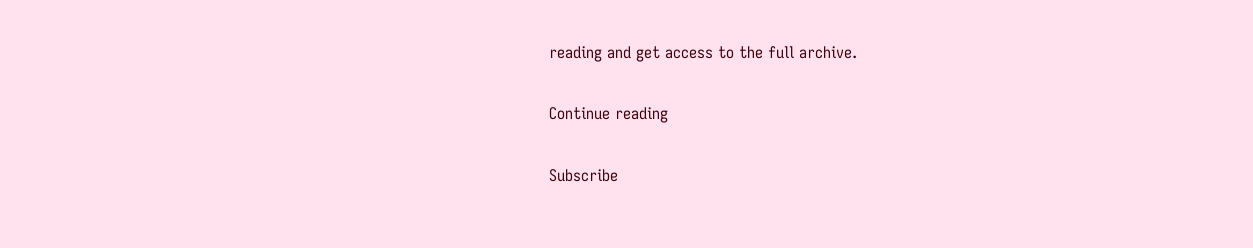reading and get access to the full archive.

Continue reading

Subscribe